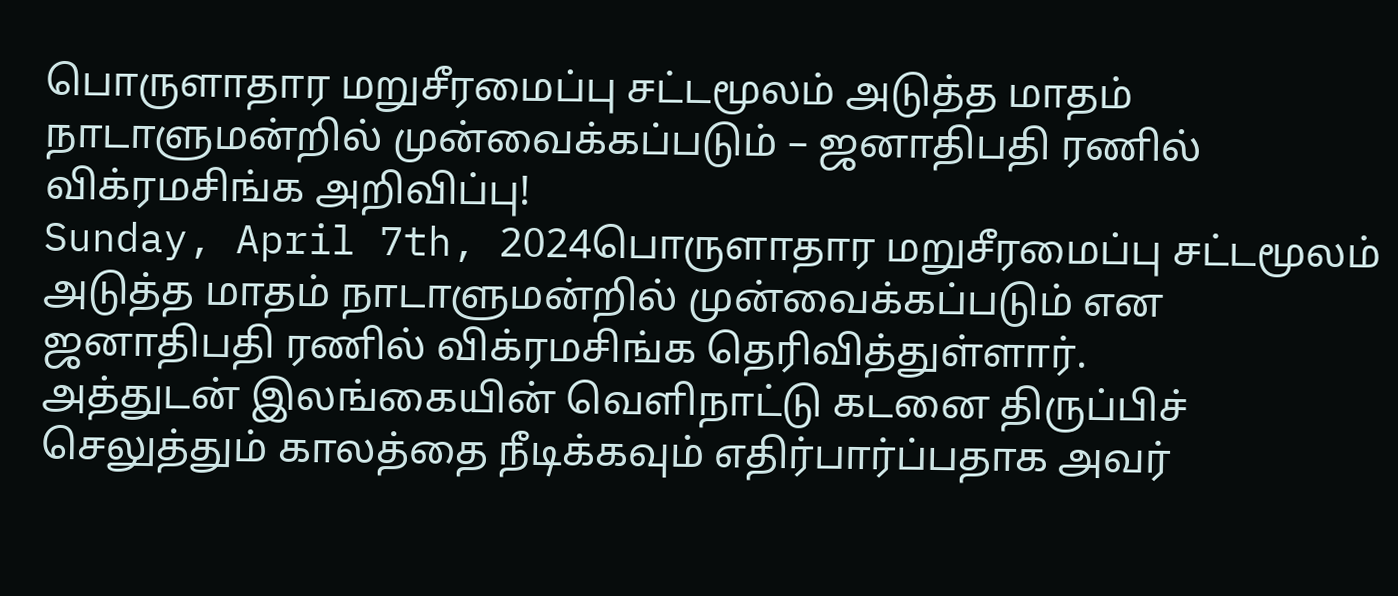பொருளாதார மறுசீரமைப்பு சட்டமூலம் அடுத்த மாதம் நாடாளுமன்றில் முன்வைக்கப்படும் – ஜனாதிபதி ரணில் விக்ரமசிங்க அறிவிப்பு!
Sunday, April 7th, 2024பொருளாதார மறுசீரமைப்பு சட்டமூலம் அடுத்த மாதம் நாடாளுமன்றில் முன்வைக்கப்படும் என ஜனாதிபதி ரணில் விக்ரமசிங்க தெரிவித்துள்ளார்.
அத்துடன் இலங்கையின் வெளிநாட்டு கடனை திருப்பிச் செலுத்தும் காலத்தை நீடிக்கவும் எதிர்பார்ப்பதாக அவர்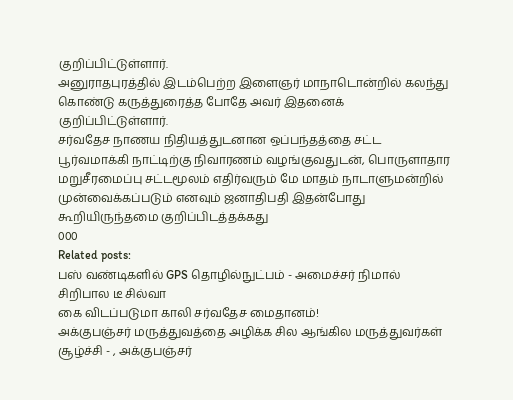குறிப்பிட்டுள்ளார்.
அனுராதபுரத்தில் இடம்பெற்ற இளைஞர் மாநாடொன்றில் கலந்து கொண்டு கருத்துரைத்த போதே அவர் இதனைக் குறிப்பிட்டுள்ளார்.
சர்வதேச நாணய நிதியத்துடனான ஒப்பந்தத்தை சட்ட பூர்வமாக்கி நாட்டிற்கு நிவாரணம் வழங்குவதுடன், பொருளாதார மறுசீரமைப்பு சட்டமூலம் எதிர்வரும் மே மாதம் நாடாளுமன்றில் முன்வைக்கப்படும் எனவும் ஜனாதிபதி இதன்போது கூறியிருந்தமை குறிப்பிடத்தக்கது
000
Related posts:
பஸ் வண்டிகளில் GPS தொழில்நுட்பம் - அமைச்சர் நிமால் சிறிபால டீ சில்வா
கை விடப்படுமா காலி சர்வதேச மைதானம்!
அக்குபஞ்சர் மருத்துவத்தை அழிக்க சில ஆங்கில மருத்துவர்கள் சூழ்ச்சி - , அக்குபஞ்சர்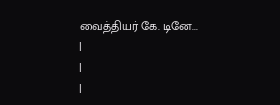வைத்தியர் கே. டினே...
|
|
|